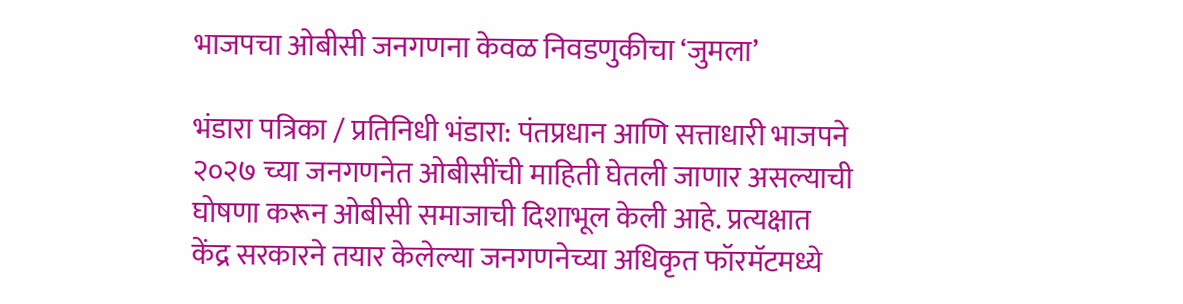भाजपचा ओबीसी जनगणना केवळ निवडणुकीचा ‘जुमला’

भंडारा पत्रिका / प्रतिनिधी भंडारा: पंतप्रधान आणि सत्ताधारी भाजपने २०२७ च्या जनगणनेत ओबीसींची माहिती घेतली जाणार असल्याची घोषणा करून ओबीसी समाजाची दिशाभूल केली आहे. प्रत्यक्षात केंद्र सरकारने तयार केलेल्या जनगणनेच्या अधिकृत फॉरमॅटमध्ये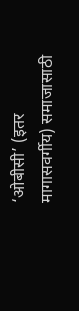‘ओबीसी’ (इतर मागासवर्गीय) समाजासाठी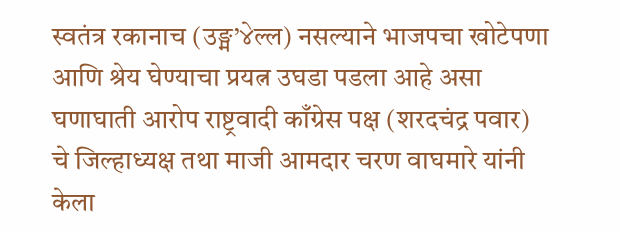स्वतंत्र रकानाच (उङ्म’४ेल्ल) नसल्याने भाजपचा खोटेपणा आणि श्रेय घेण्याचा प्रयत्न उघडा पडला आहे असा घणाघाती आरोप राष्ट्रवादी काँग्रेस पक्ष (शरदचंद्र पवार) चे जिल्हाध्यक्ष तथा माजी आमदार चरण वाघमारे यांनी केला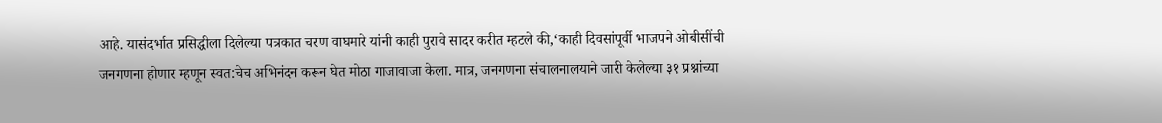आहे. यासंदर्भात प्रसिद्धीला दिलेल्या पत्रकात चरण वाघमारे यांनी काही पुरावे सादर करीत म्हटले की,‘काही दिवसांपूर्वी भाजपने ओबीसींची जनगणना होणार म्हणून स्वत:चेच अभिनंदन करून घेत मोठा गाजावाजा केला. मात्र, जनगणना संचालनालयाने जारी केलेल्या ३१ प्रश्नांच्या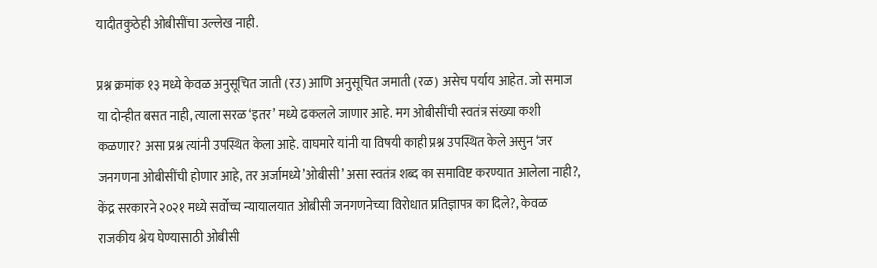यादीतकुठेही ओबीसींचा उल्लेख नाही.

प्रश्न क्रमांक १३ मध्ये केवळ अनुसूचित जाती (रउ) आणि अनुसूचित जमाती (रळ) असेच पर्याय आहेत. जो समाज या दोन्हीत बसत नाही, त्याला सरळ ‘इतर’ मध्ये ढकलले जाणार आहे. मग ओबीसींची स्वतंत्र संख्या कशी कळणार? असा प्रश्न त्यांनी उपस्थित केला आहे. वाघमारे यांनी या विषयी काही प्रश्न उपस्थित केले असुन ‘जर जनगणना ओबीसींची होणार आहे, तर अर्जामध्ये’ओबीसी’ असा स्वतंत्र शब्द का समाविष्ट करण्यात आलेला नाही?, केंद्र सरकारने २०२१ मध्ये सर्वोच्च न्यायालयात ओबीसी जनगणनेच्या विरोधात प्रतिज्ञापत्र का दिले?, केवळ राजकीय श्रेय घेण्यासाठी ओबीसी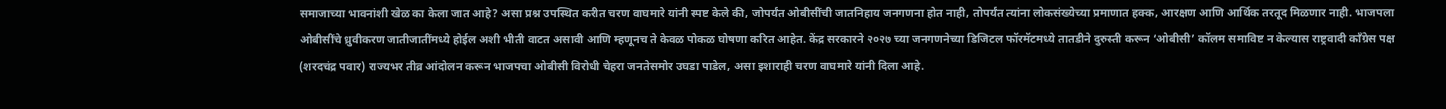समाजाच्या भावनांशी खेळ का केला जात आहे? असा प्रश्न उपस्थित करीत चरण वाघमारे यांनी स्पष्ट केले की, जोपर्यंत ओबीसींची जातनिहाय जनगणना होत नाही, तोपर्यंत त्यांना लोकसंख्येच्या प्रमाणात हक्क, आरक्षण आणि आर्थिक तरतूद मिळणार नाही. भाजपला ओबीसींचे ध्रुवीकरण जातीजातींमध्ये होईल अशी भीती वाटत असावी आणि म्हणूनच ते केवळ पोकळ घोषणा करित आहेत. केंद्र सरकारने २०२७ च्या जनगणनेच्या डिजिटल फॉरमॅटमध्ये तातडीने दुरुस्ती करून ‘ओबीसी’ कॉलम समाविष्ट न केल्यास राष्ट्रवादी काँग्रेस पक्ष (शरदचंद्र पवार) राज्यभर तीव्र आंदोलन करून भाजपचा ओबीसी विरोधी चेहरा जनतेसमोर उघडा पाडेल, असा इशाराही चरण वाघमारे यांनी दिला आहे.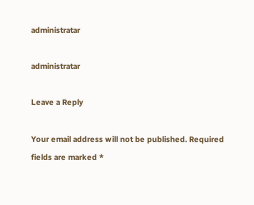administratar

administratar

Leave a Reply

Your email address will not be published. Required fields are marked *